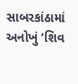સાબરકાંઠામાં અનોખું ‘શિવ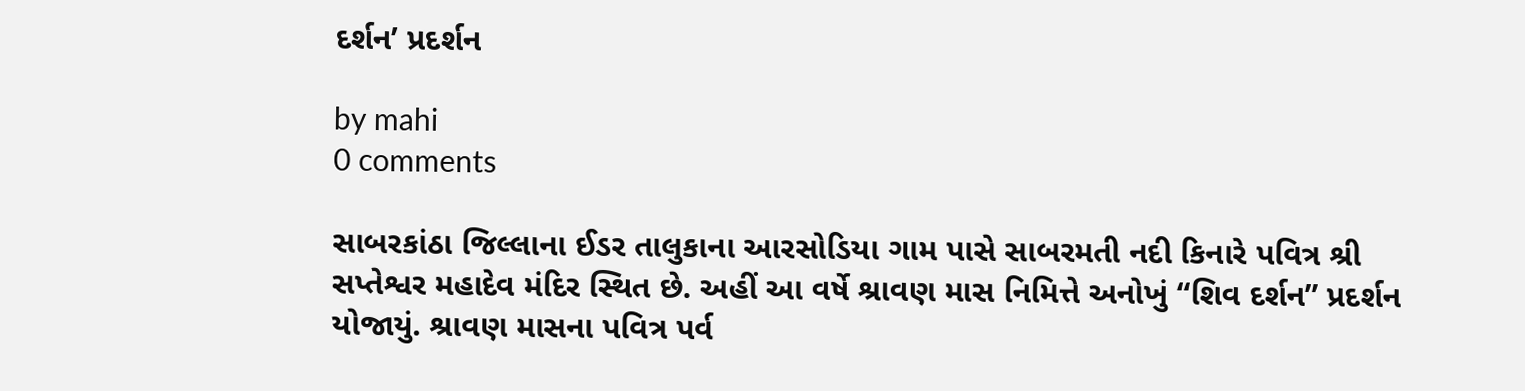દર્શન’ પ્રદર્શન

by mahi
0 comments

સાબરકાંઠા જિલ્લાના ઈડર તાલુકાના આરસોડિયા ગામ પાસે સાબરમતી નદી કિનારે પવિત્ર શ્રી સપ્તેશ્વર મહાદેવ મંદિર સ્થિત છે. અહીં આ વર્ષે શ્રાવણ માસ નિમિત્તે અનોખું “શિવ દર્શન” પ્રદર્શન યોજાયું. શ્રાવણ માસના પવિત્ર પર્વ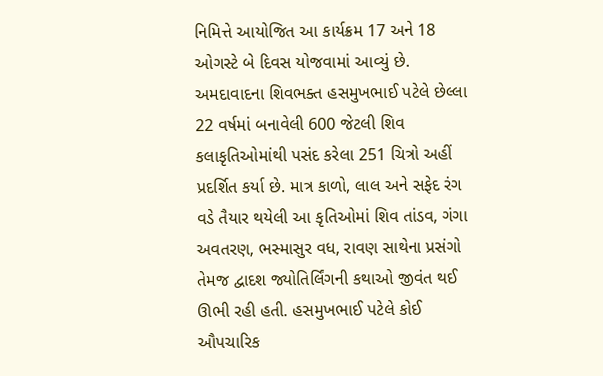નિમિત્તે આયોજિત આ કાર્યક્રમ 17 અને 18 ઓગસ્ટે બે દિવસ યોજવામાં આવ્યું છે. અમદાવાદના શિવભક્ત હસમુખભાઈ પટેલે છેલ્લા 22 વર્ષમાં બનાવેલી 600 જેટલી શિવ કલાકૃતિઓમાંથી પસંદ કરેલા 251 ચિત્રો અહીં પ્રદર્શિત કર્યા છે. માત્ર કાળો, લાલ અને સફેદ રંગ વડે તૈયાર થયેલી આ કૃતિઓમાં શિવ તાંડવ, ગંગા અવતરણ, ભસ્માસુર વધ, રાવણ સાથેના પ્રસંગો તેમજ દ્વાદશ જ્યોતિર્લિંગની કથાઓ જીવંત થઈ ઊભી રહી હતી. હસમુખભાઈ પટેલે કોઈ ઔપચારિક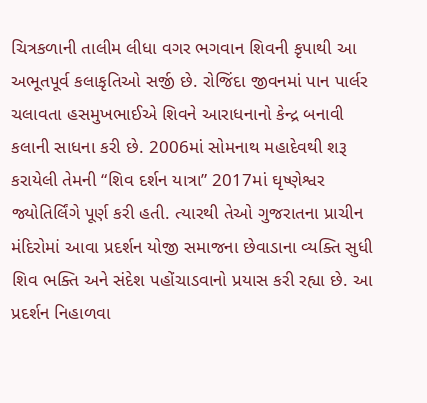ચિત્રકળાની તાલીમ લીધા વગર ભગવાન શિવની કૃપાથી આ અભૂતપૂર્વ કલાકૃતિઓ સર્જી છે. રોજિંદા જીવનમાં પાન પાર્લર ચલાવતા હસમુખભાઈએ શિવને આરાધનાનો કેન્દ્ર બનાવી કલાની સાધના કરી છે. 2006માં સોમનાથ મહાદેવથી શરૂ કરાયેલી તેમની “શિવ દર્શન યાત્રા” 2017માં ઘૃષ્ણેશ્વર જ્યોતિર્લિંગે પૂર્ણ કરી હતી. ત્યારથી તેઓ ગુજરાતના પ્રાચીન મંદિરોમાં આવા પ્રદર્શન યોજી સમાજના છેવાડાના વ્યક્તિ સુધી શિવ ભક્તિ અને સંદેશ પહોંચાડવાનો પ્રયાસ કરી રહ્યા છે. આ પ્રદર્શન નિહાળવા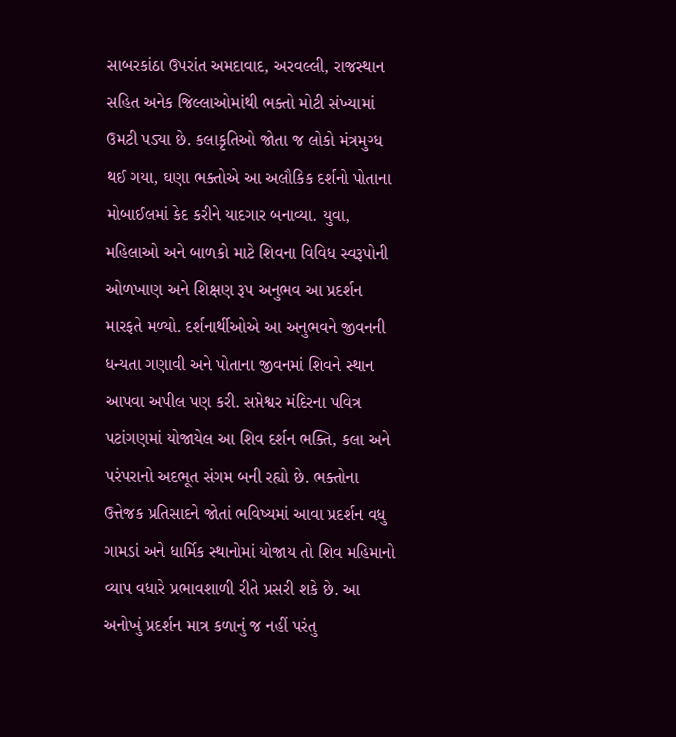સાબરકાંઠા ઉપરાંત અમદાવાદ, અરવલ્લી, રાજસ્થાન સહિત અનેક જિલ્લાઓમાંથી ભક્તો મોટી સંખ્યામાં ઉમટી પડ્યા છે. કલાકૃતિઓ જોતા જ લોકો મંત્રમુગ્ધ થઈ ગયા, ઘણા ભક્તોએ આ અલૌકિક દર્શનો પોતાના મોબાઈલમાં કેદ કરીને યાદગાર બનાવ્યા. યુવા, મહિલાઓ અને બાળકો માટે શિવના વિવિધ સ્વરૂપોની ઓળખાણ અને શિક્ષણ રૂપ અનુભવ આ પ્રદર્શન મારફતે મળ્યો. દર્શનાર્થીઓએ આ અનુભવને જીવનની ધન્યતા ગણાવી અને પોતાના જીવનમાં શિવને સ્થાન આપવા અપીલ પણ કરી. સપ્તેશ્વર મંદિરના પવિત્ર પટાંગણમાં યોજાયેલ આ શિવ દર્શન ભક્તિ, કલા અને પરંપરાનો અદભૂત સંગમ બની રહ્યો છે. ભક્તોના ઉત્તેજક પ્રતિસાદને જોતાં ભવિષ્યમાં આવા પ્રદર્શન વધુ ગામડાં અને ધાર્મિક સ્થાનોમાં યોજાય તો શિવ મહિમાનો વ્યાપ વધારે પ્રભાવશાળી રીતે પ્રસરી શકે છે. આ અનોખું પ્રદર્શન માત્ર કળાનું જ નહીં પરંતુ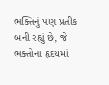ભક્તિનું પણ પ્રતીક બની રહ્યું છે, જે ભક્તોના હૃદયમાં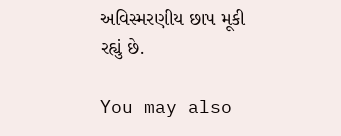અવિસ્મરણીય છાપ મૂકી રહ્યું છે.

You may also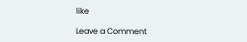like

Leave a Comment